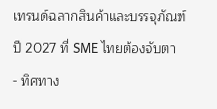เทรนด์ฉลากสินค้าและบรรจุภัณฑ์ปี 2027 ที่ SME ไทยต้องจับตา
- ทิศทาง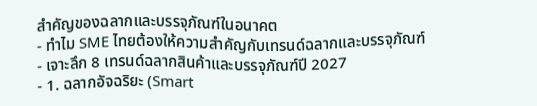สำคัญของฉลากและบรรจุภัณฑ์ในอนาคต
- ทำไม SME ไทยต้องให้ความสำคัญกับเทรนด์ฉลากและบรรจุภัณฑ์
- เจาะลึก 8 เทรนด์ฉลากสินค้าและบรรจุภัณฑ์ปี 2027
- 1. ฉลากอัจฉริยะ (Smart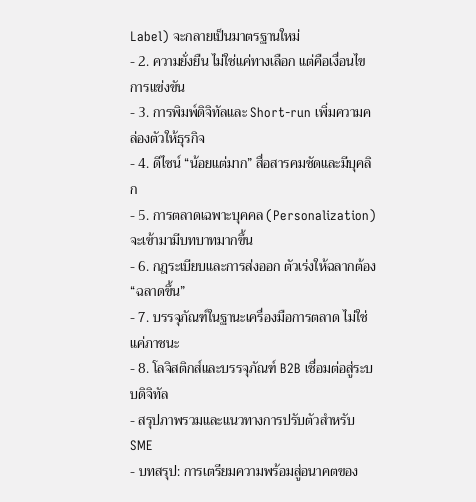Label) จะกลายเป็นมาตรฐานใหม่
- 2. ความยั่งยืน ไม่ใช่แค่ทางเลือก แต่คือเงื่อนไขการแข่งขัน
- 3. การพิมพ์ดิจิทัลและ Short-run เพิ่มความคล่องตัวให้ธุรกิจ
- 4. ดีไซน์ “น้อยแต่มาก” สื่อสารคมชัดและมีบุคลิก
- 5. การตลาดเฉพาะบุคคล (Personalization) จะเข้ามามีบทบาทมากขึ้น
- 6. กฎระเบียบและการส่งออก ตัวเร่งให้ฉลากต้อง “ฉลาดขึ้น”
- 7. บรรจุภัณฑ์ในฐานะเครื่องมือการตลาด ไม่ใช่แค่ภาชนะ
- 8. โลจิสติกส์และบรรจุภัณฑ์ B2B เชื่อมต่อสู่ระบบดิจิทัล
- สรุปภาพรวมและแนวทางการปรับตัวสำหรับ SME
- บทสรุป: การเตรียมความพร้อมสู่อนาคตของ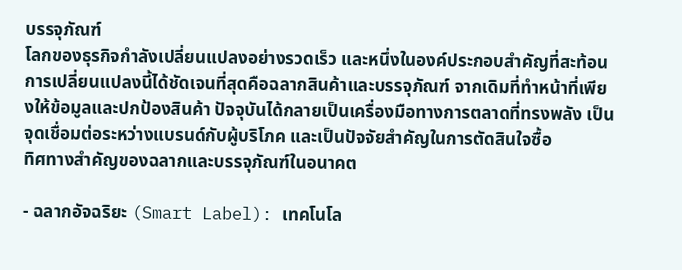บรรจุภัณฑ์
โลกของธุรกิจกำลังเปลี่ยนแปลงอย่างรวดเร็ว และหนึ่งในองค์ประกอบสำคัญที่สะท้อนการเปลี่ยนแปลงนี้ได้ชัดเจนที่สุดคือฉลากสินค้าและบรรจุภัณฑ์ จากเดิมที่ทำหน้าที่เพียงให้ข้อมูลและปกป้องสินค้า ปัจจุบันได้กลายเป็นเครื่องมือทางการตลาดที่ทรงพลัง เป็นจุดเชื่อมต่อระหว่างแบรนด์กับผู้บริโภค และเป็นปัจจัยสำคัญในการตัดสินใจซื้อ
ทิศทางสำคัญของฉลากและบรรจุภัณฑ์ในอนาคต

- ฉลากอัจฉริยะ (Smart Label): เทคโนโล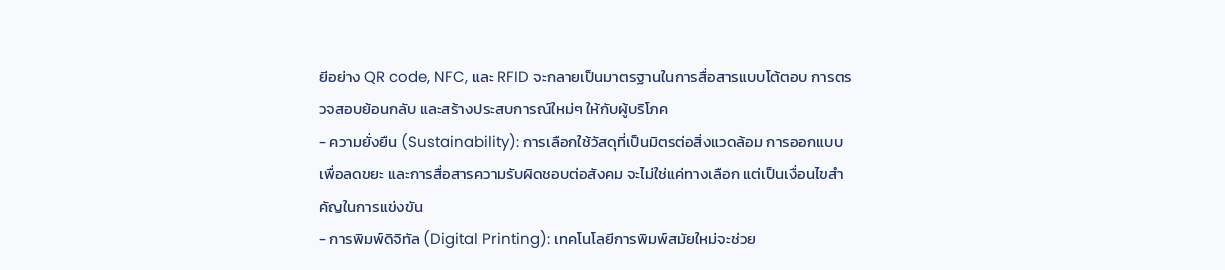ยีอย่าง QR code, NFC, และ RFID จะกลายเป็นมาตรฐานในการสื่อสารแบบโต้ตอบ การตรวจสอบย้อนกลับ และสร้างประสบการณ์ใหม่ๆ ให้กับผู้บริโภค
- ความยั่งยืน (Sustainability): การเลือกใช้วัสดุที่เป็นมิตรต่อสิ่งแวดล้อม การออกแบบเพื่อลดขยะ และการสื่อสารความรับผิดชอบต่อสังคม จะไม่ใช่แค่ทางเลือก แต่เป็นเงื่อนไขสำคัญในการแข่งขัน
- การพิมพ์ดิจิทัล (Digital Printing): เทคโนโลยีการพิมพ์สมัยใหม่จะช่วย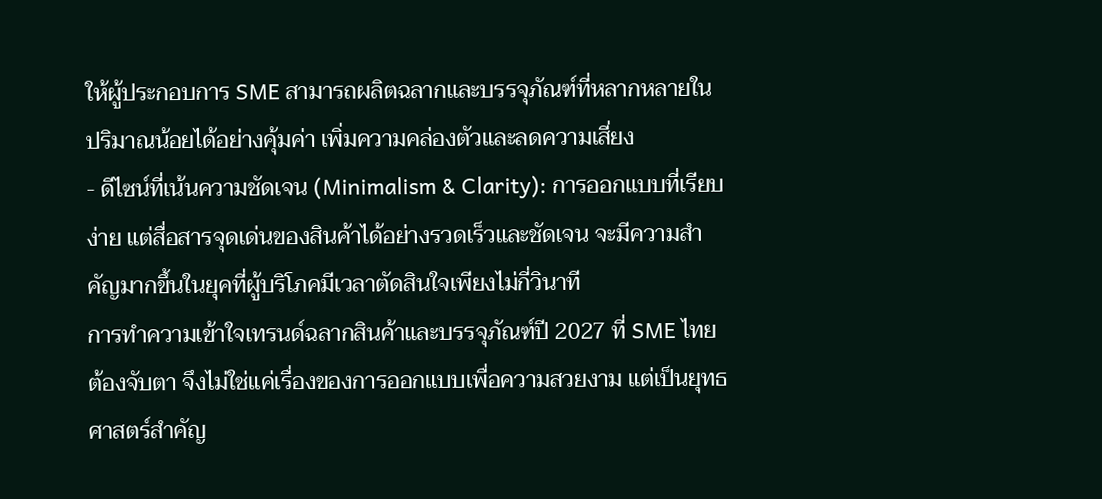ให้ผู้ประกอบการ SME สามารถผลิตฉลากและบรรจุภัณฑ์ที่หลากหลายในปริมาณน้อยได้อย่างคุ้มค่า เพิ่มความคล่องตัวและลดความเสี่ยง
- ดีไซน์ที่เน้นความชัดเจน (Minimalism & Clarity): การออกแบบที่เรียบง่าย แต่สื่อสารจุดเด่นของสินค้าได้อย่างรวดเร็วและชัดเจน จะมีความสำคัญมากขึ้นในยุคที่ผู้บริโภคมีเวลาตัดสินใจเพียงไม่กี่วินาที
การทำความเข้าใจเทรนด์ฉลากสินค้าและบรรจุภัณฑ์ปี 2027 ที่ SME ไทยต้องจับตา จึงไม่ใช่แค่เรื่องของการออกแบบเพื่อความสวยงาม แต่เป็นยุทธศาสตร์สำคัญ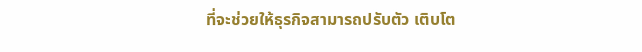ที่จะช่วยให้ธุรกิจสามารถปรับตัว เติบโต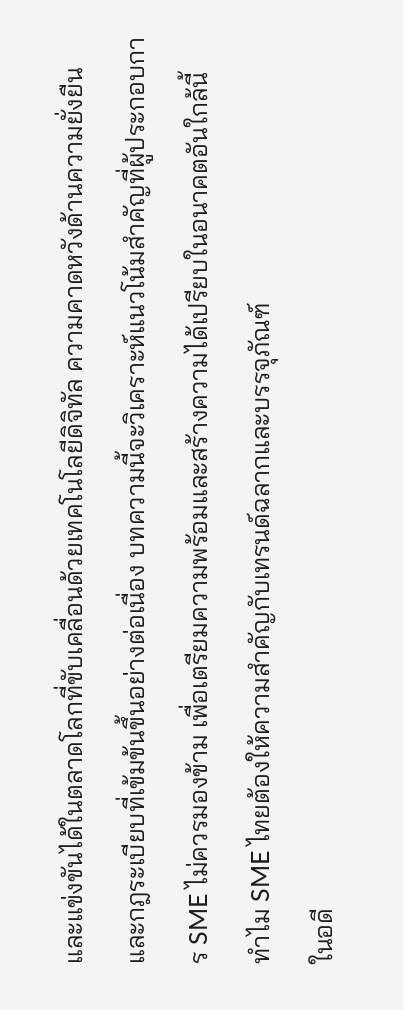และแข่งขันได้ในตลาดโลกที่ขับเคลื่อนด้วยเทคโนโลยีดิจิทัล ความคาดหวังด้านความยั่งยืน และกฎระเบียบที่เข้มข้นขึ้นอย่างต่อเนื่อง บทความนี้จะวิเคราะห์แนวโน้มสำคัญที่ผู้ประกอบการ SME ไม่ควรมองข้าม เพื่อเตรียมความพร้อมและสร้างความได้เปรียบในอนาคตอันใกล้นี้
ทำไม SME ไทยต้องให้ความสำคัญกับเทรนด์ฉลากและบรรจุภัณฑ์
ในอดี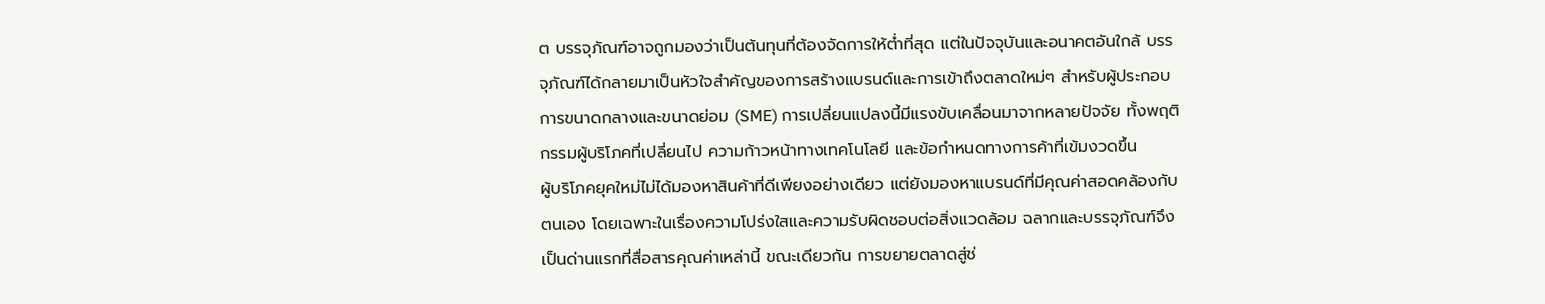ต บรรจุภัณฑ์อาจถูกมองว่าเป็นต้นทุนที่ต้องจัดการให้ต่ำที่สุด แต่ในปัจจุบันและอนาคตอันใกล้ บรรจุภัณฑ์ได้กลายมาเป็นหัวใจสำคัญของการสร้างแบรนด์และการเข้าถึงตลาดใหม่ๆ สำหรับผู้ประกอบการขนาดกลางและขนาดย่อม (SME) การเปลี่ยนแปลงนี้มีแรงขับเคลื่อนมาจากหลายปัจจัย ทั้งพฤติกรรมผู้บริโภคที่เปลี่ยนไป ความก้าวหน้าทางเทคโนโลยี และข้อกำหนดทางการค้าที่เข้มงวดขึ้น
ผู้บริโภคยุคใหม่ไม่ได้มองหาสินค้าที่ดีเพียงอย่างเดียว แต่ยังมองหาแบรนด์ที่มีคุณค่าสอดคล้องกับตนเอง โดยเฉพาะในเรื่องความโปร่งใสและความรับผิดชอบต่อสิ่งแวดล้อม ฉลากและบรรจุภัณฑ์จึงเป็นด่านแรกที่สื่อสารคุณค่าเหล่านี้ ขณะเดียวกัน การขยายตลาดสู่ช่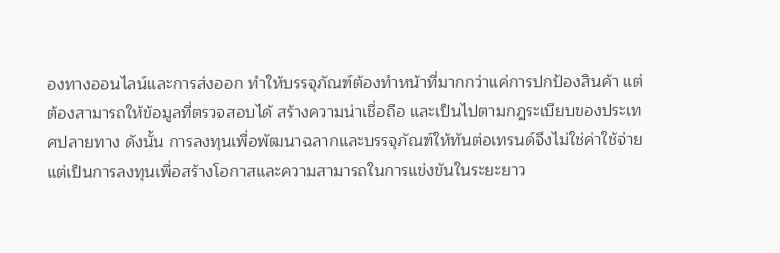องทางออนไลน์และการส่งออก ทำให้บรรจุภัณฑ์ต้องทำหน้าที่มากกว่าแค่การปกป้องสินค้า แต่ต้องสามารถให้ข้อมูลที่ตรวจสอบได้ สร้างความน่าเชื่อถือ และเป็นไปตามกฎระเบียบของประเทศปลายทาง ดังนั้น การลงทุนเพื่อพัฒนาฉลากและบรรจุภัณฑ์ให้ทันต่อเทรนด์จึงไม่ใช่ค่าใช้จ่าย แต่เป็นการลงทุนเพื่อสร้างโอกาสและความสามารถในการแข่งขันในระยะยาว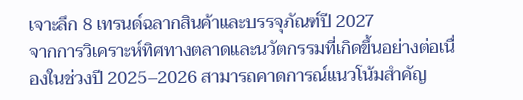เจาะลึก 8 เทรนด์ฉลากสินค้าและบรรจุภัณฑ์ปี 2027
จากการวิเคราะห์ทิศทางตลาดและนวัตกรรมที่เกิดขึ้นอย่างต่อเนื่องในช่วงปี 2025–2026 สามารถคาดการณ์แนวโน้มสำคัญ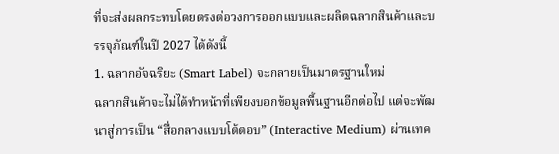ที่จะส่งผลกระทบโดยตรงต่อวงการออกแบบและผลิตฉลากสินค้าและบรรจุภัณฑ์ในปี 2027 ได้ดังนี้
1. ฉลากอัจฉริยะ (Smart Label) จะกลายเป็นมาตรฐานใหม่
ฉลากสินค้าจะไม่ได้ทำหน้าที่เพียงบอกข้อมูลพื้นฐานอีกต่อไป แต่จะพัฒนาสู่การเป็น “สื่อกลางแบบโต้ตอบ” (Interactive Medium) ผ่านเทค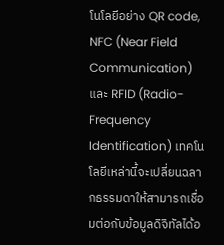โนโลยีอย่าง QR code, NFC (Near Field Communication) และ RFID (Radio-Frequency Identification) เทคโนโลยีเหล่านี้จะเปลี่ยนฉลากธรรมดาให้สามารถเชื่อมต่อกับข้อมูลดิจิทัลได้อ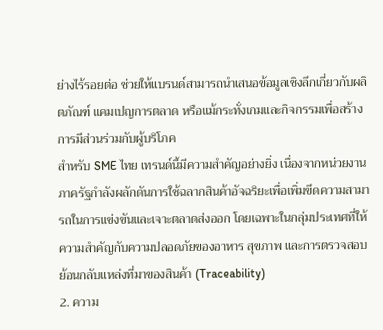ย่างไร้รอยต่อ ช่วยให้แบรนด์สามารถนำเสนอข้อมูลเชิงลึกเกี่ยวกับผลิตภัณฑ์ แคมเปญการตลาด หรือแม้กระทั่งเกมและกิจกรรมเพื่อสร้างการมีส่วนร่วมกับผู้บริโภค
สำหรับ SME ไทย เทรนด์นี้มีความสำคัญอย่างยิ่ง เนื่องจากหน่วยงานภาครัฐกำลังผลักดันการใช้ฉลากสินค้าอัจฉริยะเพื่อเพิ่มขีดความสามารถในการแข่งขันและเจาะตลาดส่งออก โดยเฉพาะในกลุ่มประเทศที่ให้ความสำคัญกับความปลอดภัยของอาหาร สุขภาพ และการตรวจสอบย้อนกลับแหล่งที่มาของสินค้า (Traceability)
2. ความ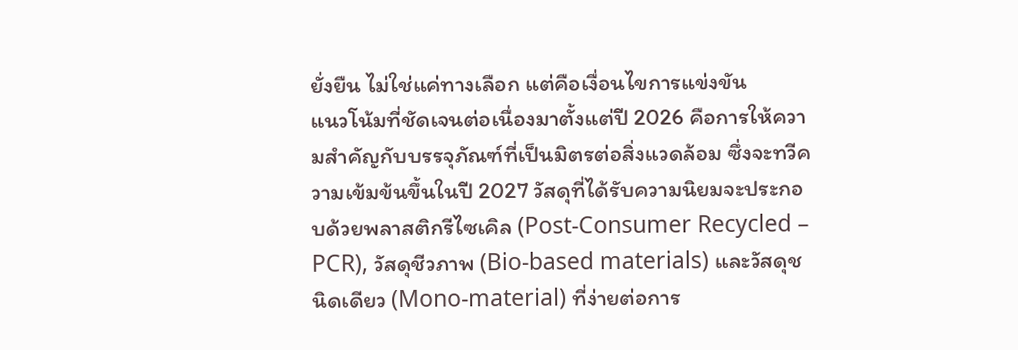ยั่งยืน ไม่ใช่แค่ทางเลือก แต่คือเงื่อนไขการแข่งขัน
แนวโน้มที่ชัดเจนต่อเนื่องมาตั้งแต่ปี 2026 คือการให้ความสำคัญกับบรรจุภัณฑ์ที่เป็นมิตรต่อสิ่งแวดล้อม ซึ่งจะทวีความเข้มข้นขึ้นในปี 2027 วัสดุที่ได้รับความนิยมจะประกอบด้วยพลาสติกรีไซเคิล (Post-Consumer Recycled – PCR), วัสดุชีวภาพ (Bio-based materials) และวัสดุชนิดเดียว (Mono-material) ที่ง่ายต่อการ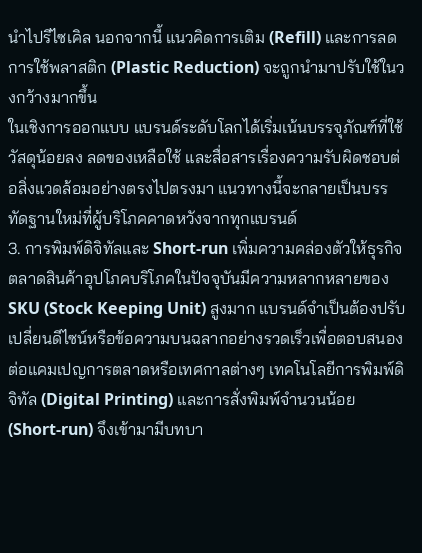นำไปรีไซเคิล นอกจากนี้ แนวคิดการเติม (Refill) และการลดการใช้พลาสติก (Plastic Reduction) จะถูกนำมาปรับใช้ในวงกว้างมากขึ้น
ในเชิงการออกแบบ แบรนด์ระดับโลกได้เริ่มเน้นบรรจุภัณฑ์ที่ใช้วัสดุน้อยลง ลดของเหลือใช้ และสื่อสารเรื่องความรับผิดชอบต่อสิ่งแวดล้อมอย่างตรงไปตรงมา แนวทางนี้จะกลายเป็นบรรทัดฐานใหม่ที่ผู้บริโภคคาดหวังจากทุกแบรนด์
3. การพิมพ์ดิจิทัลและ Short-run เพิ่มความคล่องตัวให้ธุรกิจ
ตลาดสินค้าอุปโภคบริโภคในปัจจุบันมีความหลากหลายของ SKU (Stock Keeping Unit) สูงมาก แบรนด์จำเป็นต้องปรับเปลี่ยนดีไซน์หรือข้อความบนฉลากอย่างรวดเร็วเพื่อตอบสนองต่อแคมเปญการตลาดหรือเทศกาลต่างๆ เทคโนโลยีการพิมพ์ดิจิทัล (Digital Printing) และการสั่งพิมพ์จำนวนน้อย (Short-run) จึงเข้ามามีบทบา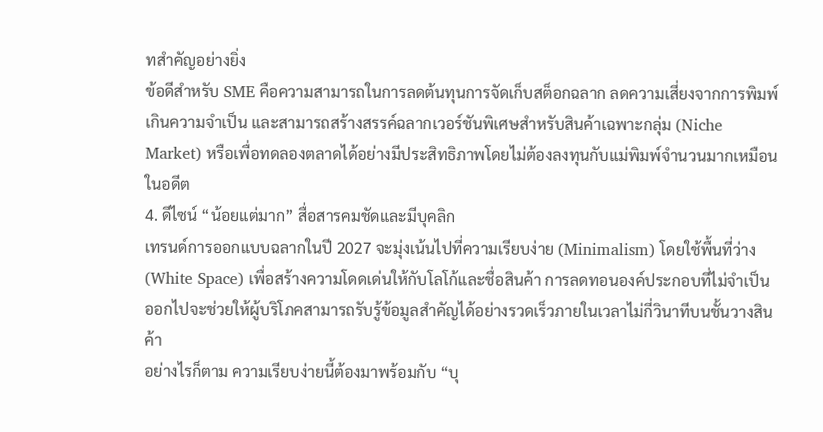ทสำคัญอย่างยิ่ง
ข้อดีสำหรับ SME คือความสามารถในการลดต้นทุนการจัดเก็บสต็อกฉลาก ลดความเสี่ยงจากการพิมพ์เกินความจำเป็น และสามารถสร้างสรรค์ฉลากเวอร์ชันพิเศษสำหรับสินค้าเฉพาะกลุ่ม (Niche Market) หรือเพื่อทดลองตลาดได้อย่างมีประสิทธิภาพโดยไม่ต้องลงทุนกับแม่พิมพ์จำนวนมากเหมือนในอดีต
4. ดีไซน์ “น้อยแต่มาก” สื่อสารคมชัดและมีบุคลิก
เทรนด์การออกแบบฉลากในปี 2027 จะมุ่งเน้นไปที่ความเรียบง่าย (Minimalism) โดยใช้พื้นที่ว่าง (White Space) เพื่อสร้างความโดดเด่นให้กับโลโก้และชื่อสินค้า การลดทอนองค์ประกอบที่ไม่จำเป็นออกไปจะช่วยให้ผู้บริโภคสามารถรับรู้ข้อมูลสำคัญได้อย่างรวดเร็วภายในเวลาไม่กี่วินาทีบนชั้นวางสินค้า
อย่างไรก็ตาม ความเรียบง่ายนี้ต้องมาพร้อมกับ “บุ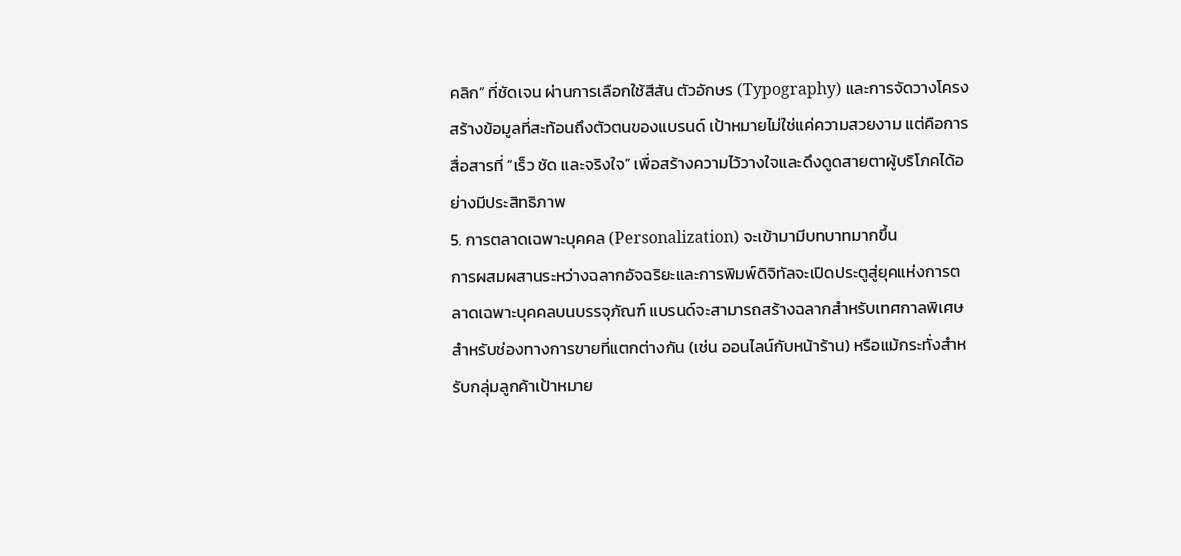คลิก” ที่ชัดเจน ผ่านการเลือกใช้สีสัน ตัวอักษร (Typography) และการจัดวางโครงสร้างข้อมูลที่สะท้อนถึงตัวตนของแบรนด์ เป้าหมายไม่ใช่แค่ความสวยงาม แต่คือการสื่อสารที่ “เร็ว ชัด และจริงใจ” เพื่อสร้างความไว้วางใจและดึงดูดสายตาผู้บริโภคได้อย่างมีประสิทธิภาพ
5. การตลาดเฉพาะบุคคล (Personalization) จะเข้ามามีบทบาทมากขึ้น
การผสมผสานระหว่างฉลากอัจฉริยะและการพิมพ์ดิจิทัลจะเปิดประตูสู่ยุคแห่งการตลาดเฉพาะบุคคลบนบรรจุภัณฑ์ แบรนด์จะสามารถสร้างฉลากสำหรับเทศกาลพิเศษ สำหรับช่องทางการขายที่แตกต่างกัน (เช่น ออนไลน์กับหน้าร้าน) หรือแม้กระทั่งสำหรับกลุ่มลูกค้าเป้าหมาย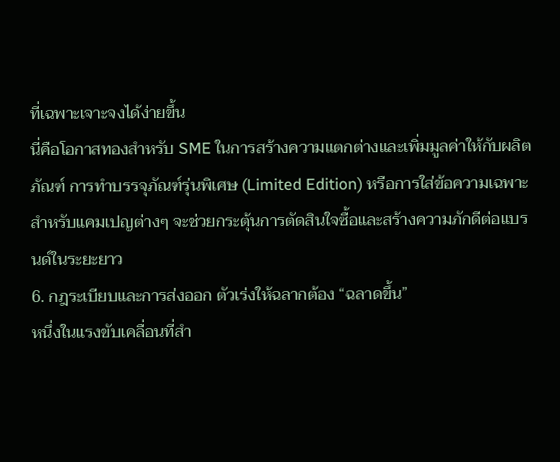ที่เฉพาะเจาะจงได้ง่ายขึ้น
นี่คือโอกาสทองสำหรับ SME ในการสร้างความแตกต่างและเพิ่มมูลค่าให้กับผลิตภัณฑ์ การทำบรรจุภัณฑ์รุ่นพิเศษ (Limited Edition) หรือการใส่ข้อความเฉพาะสำหรับแคมเปญต่างๆ จะช่วยกระตุ้นการตัดสินใจซื้อและสร้างความภักดีต่อแบรนด์ในระยะยาว
6. กฎระเบียบและการส่งออก ตัวเร่งให้ฉลากต้อง “ฉลาดขึ้น”
หนึ่งในแรงขับเคลื่อนที่สำ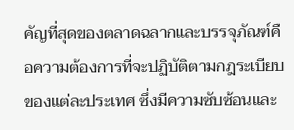คัญที่สุดของตลาดฉลากและบรรจุภัณฑ์คือความต้องการที่จะปฏิบัติตามกฎระเบียบของแต่ละประเทศ ซึ่งมีความซับซ้อนและ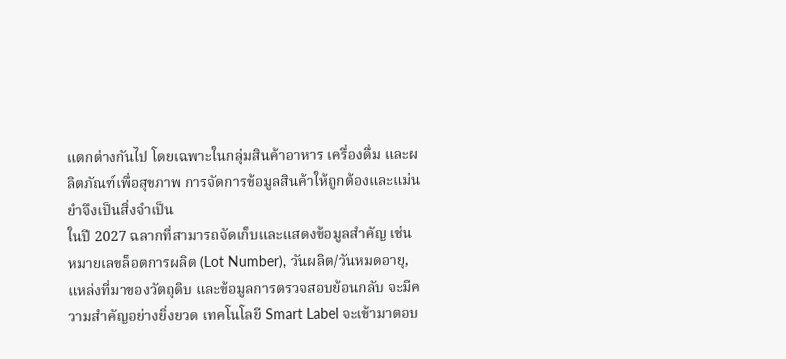แตกต่างกันไป โดยเฉพาะในกลุ่มสินค้าอาหาร เครื่องดื่ม และผลิตภัณฑ์เพื่อสุขภาพ การจัดการข้อมูลสินค้าให้ถูกต้องและแม่นยำจึงเป็นสิ่งจำเป็น
ในปี 2027 ฉลากที่สามารถจัดเก็บและแสดงข้อมูลสำคัญ เช่น หมายเลขล็อตการผลิต (Lot Number), วันผลิต/วันหมดอายุ, แหล่งที่มาของวัตถุดิบ และข้อมูลการตรวจสอบย้อนกลับ จะมีความสำคัญอย่างยิ่งยวด เทคโนโลยี Smart Label จะเข้ามาตอบ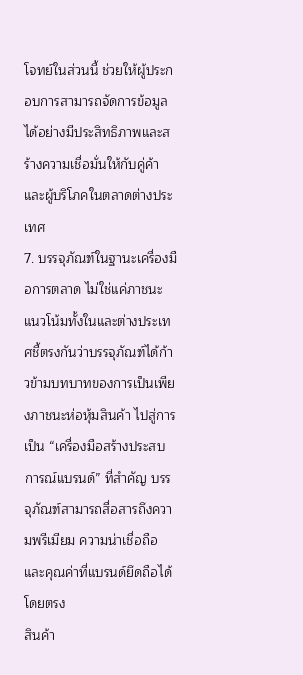โจทย์ในส่วนนี้ ช่วยให้ผู้ประกอบการสามารถจัดการข้อมูลได้อย่างมีประสิทธิภาพและสร้างความเชื่อมั่นให้กับคู่ค้าและผู้บริโภคในตลาดต่างประเทศ
7. บรรจุภัณฑ์ในฐานะเครื่องมือการตลาด ไม่ใช่แค่ภาชนะ
แนวโน้มทั้งในและต่างประเทศชี้ตรงกันว่าบรรจุภัณฑ์ได้ก้าวข้ามบทบาทของการเป็นเพียงภาชนะห่อหุ้มสินค้า ไปสู่การเป็น “เครื่องมือสร้างประสบการณ์แบรนด์” ที่สำคัญ บรรจุภัณฑ์สามารถสื่อสารถึงความพรีเมียม ความน่าเชื่อถือ และคุณค่าที่แบรนด์ยึดถือได้โดยตรง
สินค้า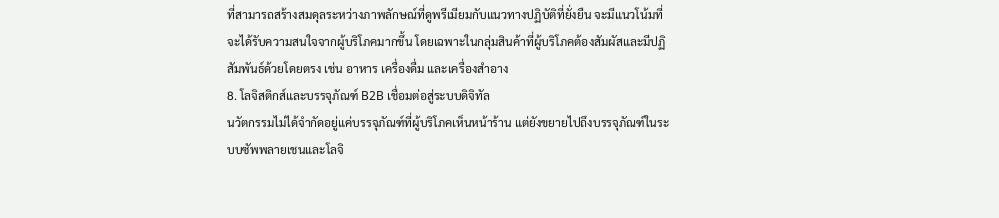ที่สามารถสร้างสมดุลระหว่างภาพลักษณ์ที่ดูพรีเมียมกับแนวทางปฏิบัติที่ยั่งยืน จะมีแนวโน้มที่จะได้รับความสนใจจากผู้บริโภคมากขึ้น โดยเฉพาะในกลุ่มสินค้าที่ผู้บริโภคต้องสัมผัสและมีปฏิสัมพันธ์ด้วยโดยตรง เช่น อาหาร เครื่องดื่ม และเครื่องสำอาง
8. โลจิสติกส์และบรรจุภัณฑ์ B2B เชื่อมต่อสู่ระบบดิจิทัล
นวัตกรรมไม่ได้จำกัดอยู่แค่บรรจุภัณฑ์ที่ผู้บริโภคเห็นหน้าร้าน แต่ยังขยายไปถึงบรรจุภัณฑ์ในระบบซัพพลายเชนและโลจิ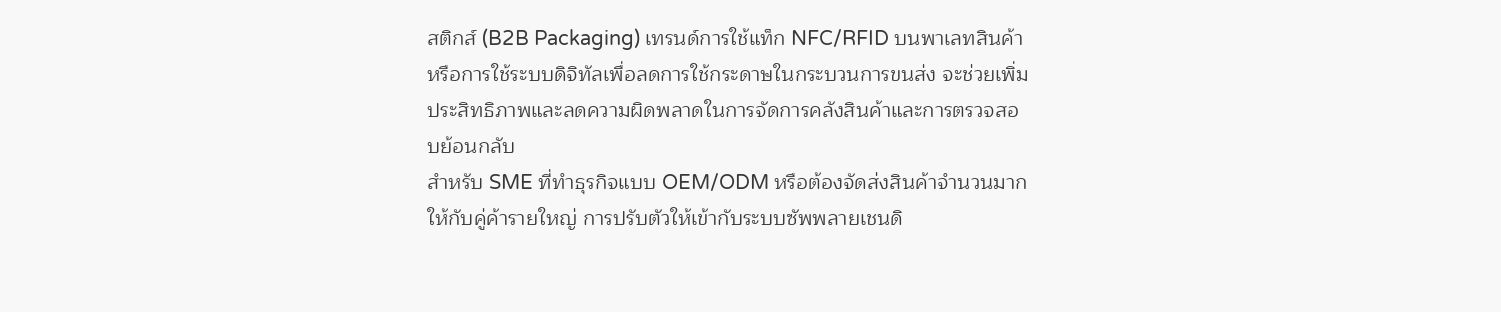สติกส์ (B2B Packaging) เทรนด์การใช้แท็ก NFC/RFID บนพาเลทสินค้า หรือการใช้ระบบดิจิทัลเพื่อลดการใช้กระดาษในกระบวนการขนส่ง จะช่วยเพิ่มประสิทธิภาพและลดความผิดพลาดในการจัดการคลังสินค้าและการตรวจสอบย้อนกลับ
สำหรับ SME ที่ทำธุรกิจแบบ OEM/ODM หรือต้องจัดส่งสินค้าจำนวนมากให้กับคู่ค้ารายใหญ่ การปรับตัวให้เข้ากับระบบซัพพลายเชนดิ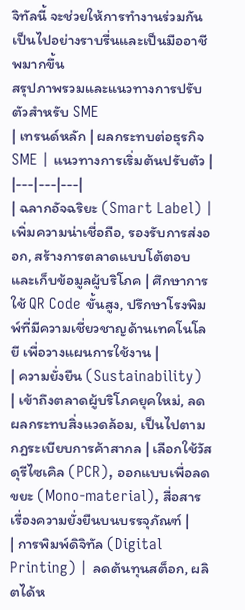จิทัลนี้ จะช่วยให้การทำงานร่วมกันเป็นไปอย่างราบรื่นและเป็นมืออาชีพมากขึ้น
สรุปภาพรวมและแนวทางการปรับตัวสำหรับ SME
| เทรนด์หลัก | ผลกระทบต่อธุรกิจ SME | แนวทางการเริ่มต้นปรับตัว |
|---|---|---|
| ฉลากอัจฉริยะ (Smart Label) | เพิ่มความน่าเชื่อถือ, รองรับการส่งออก, สร้างการตลาดแบบโต้ตอบ และเก็บข้อมูลผู้บริโภค | ศึกษาการใช้ QR Code ขั้นสูง, ปรึกษาโรงพิมพ์ที่มีความเชี่ยวชาญด้านเทคโนโลยี เพื่อวางแผนการใช้งาน |
| ความยั่งยืน (Sustainability) | เข้าถึงตลาดผู้บริโภคยุคใหม่, ลดผลกระทบสิ่งแวดล้อม, เป็นไปตามกฎระเบียบการค้าสากล | เลือกใช้วัสดุรีไซเคิล (PCR), ออกแบบเพื่อลดขยะ (Mono-material), สื่อสารเรื่องความยั่งยืนบนบรรจุภัณฑ์ |
| การพิมพ์ดิจิทัล (Digital Printing) | ลดต้นทุนสต็อก, ผลิตได้ห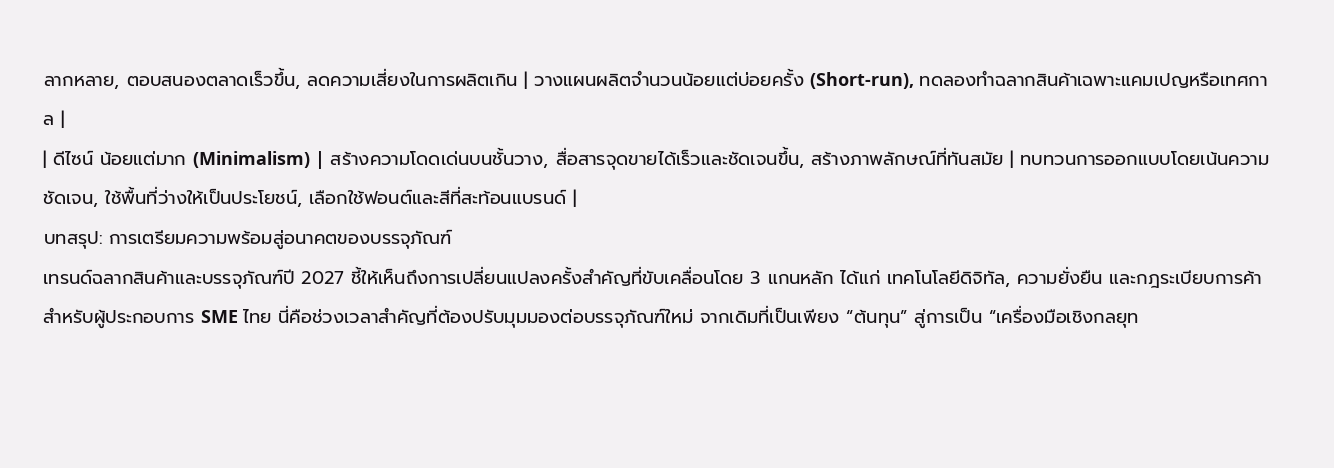ลากหลาย, ตอบสนองตลาดเร็วขึ้น, ลดความเสี่ยงในการผลิตเกิน | วางแผนผลิตจำนวนน้อยแต่บ่อยครั้ง (Short-run), ทดลองทำฉลากสินค้าเฉพาะแคมเปญหรือเทศกาล |
| ดีไซน์ น้อยแต่มาก (Minimalism) | สร้างความโดดเด่นบนชั้นวาง, สื่อสารจุดขายได้เร็วและชัดเจนขึ้น, สร้างภาพลักษณ์ที่ทันสมัย | ทบทวนการออกแบบโดยเน้นความชัดเจน, ใช้พื้นที่ว่างให้เป็นประโยชน์, เลือกใช้ฟอนต์และสีที่สะท้อนแบรนด์ |
บทสรุป: การเตรียมความพร้อมสู่อนาคตของบรรจุภัณฑ์
เทรนด์ฉลากสินค้าและบรรจุภัณฑ์ปี 2027 ชี้ให้เห็นถึงการเปลี่ยนแปลงครั้งสำคัญที่ขับเคลื่อนโดย 3 แกนหลัก ได้แก่ เทคโนโลยีดิจิทัล, ความยั่งยืน และกฎระเบียบการค้า สำหรับผู้ประกอบการ SME ไทย นี่คือช่วงเวลาสำคัญที่ต้องปรับมุมมองต่อบรรจุภัณฑ์ใหม่ จากเดิมที่เป็นเพียง “ต้นทุน” สู่การเป็น “เครื่องมือเชิงกลยุท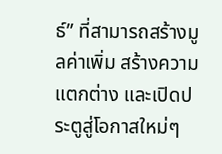ธ์” ที่สามารถสร้างมูลค่าเพิ่ม สร้างความแตกต่าง และเปิดประตูสู่โอกาสใหม่ๆ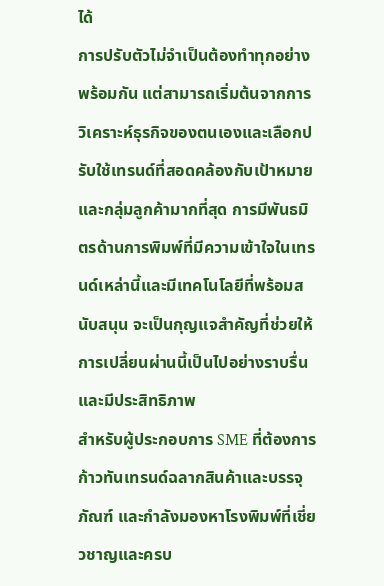ได้
การปรับตัวไม่จำเป็นต้องทำทุกอย่างพร้อมกัน แต่สามารถเริ่มต้นจากการวิเคราะห์ธุรกิจของตนเองและเลือกปรับใช้เทรนด์ที่สอดคล้องกับเป้าหมายและกลุ่มลูกค้ามากที่สุด การมีพันธมิตรด้านการพิมพ์ที่มีความเข้าใจในเทรนด์เหล่านี้และมีเทคโนโลยีที่พร้อมสนับสนุน จะเป็นกุญแจสำคัญที่ช่วยให้การเปลี่ยนผ่านนี้เป็นไปอย่างราบรื่นและมีประสิทธิภาพ
สำหรับผู้ประกอบการ SME ที่ต้องการก้าวทันเทรนด์ฉลากสินค้าและบรรจุภัณฑ์ และกำลังมองหาโรงพิมพ์ที่เชี่ยวชาญและครบ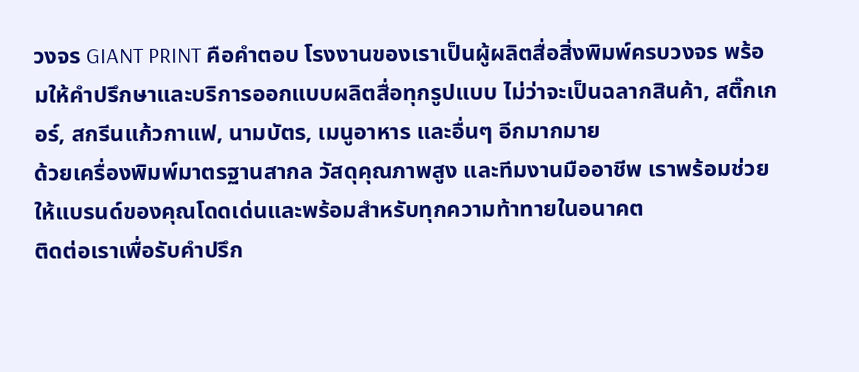วงจร GIANT PRINT คือคำตอบ โรงงานของเราเป็นผู้ผลิตสื่อสิ่งพิมพ์ครบวงจร พร้อมให้คำปรึกษาและบริการออกแบบผลิตสื่อทุกรูปแบบ ไม่ว่าจะเป็นฉลากสินค้า, สติ๊กเกอร์, สกรีนแก้วกาแฟ, นามบัตร, เมนูอาหาร และอื่นๆ อีกมากมาย
ด้วยเครื่องพิมพ์มาตรฐานสากล วัสดุคุณภาพสูง และทีมงานมืออาชีพ เราพร้อมช่วยให้แบรนด์ของคุณโดดเด่นและพร้อมสำหรับทุกความท้าทายในอนาคต
ติดต่อเราเพื่อรับคำปรึก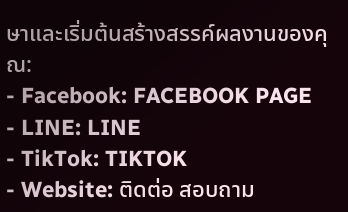ษาและเริ่มต้นสร้างสรรค์ผลงานของคุณ:
- Facebook: FACEBOOK PAGE
- LINE: LINE
- TikTok: TIKTOK
- Website: ติดต่อ สอบถาม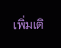เพิ่มเติ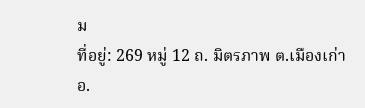ม
ที่อยู่: 269 หมู่ 12 ถ. มิตรภาพ ต.เมืองเก่า อ.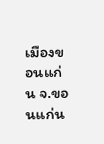เมืองขอนแก่น จ.ขอนแก่น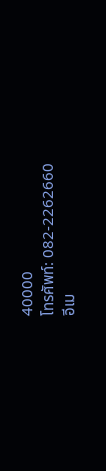40000
โทรศัพท์: 082-2262660
อีเม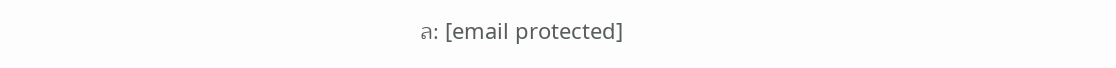ล: [email protected]